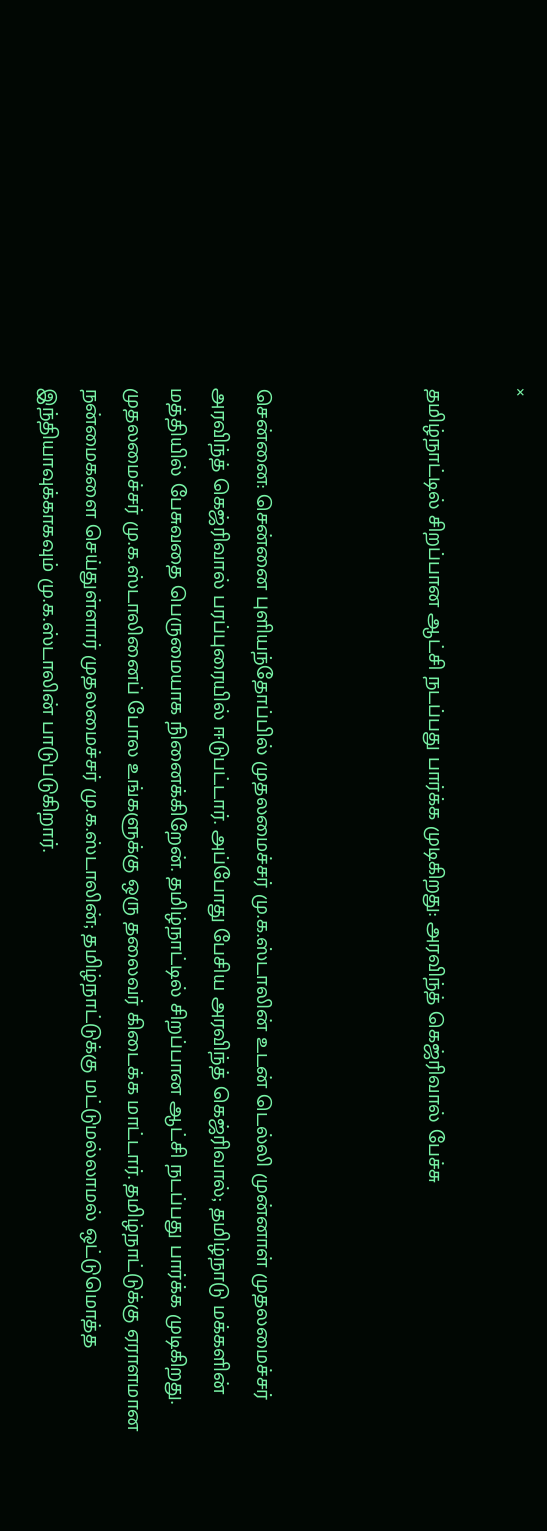×

தமிழ்நாட்டில் சிறப்பான ஆட்சி நடப்பது பார்க்க முடிகிறது: அரவிந்த் கெஜ்ரிவால் பேச்சு



சென்னை: சென்னை புளியந்தோப்பில் முதலமைச்சர் மு.க.ஸ்டாலின் உடன் டெல்லி முன்னாள் முதலமைச்சர் அரவிந்த் கெஜ்ரிவால் பரப்புரையில் ஈடுபட்டார். அப்போது பேசிய அரவிந்த் கெஜ்ரிவால்; தமிழ்நாடு மக்களின் மத்தியில் பேசுவதை பெருமையாக நினைக்கிறேன். தமிழ்நாட்டில் சிறப்பான ஆட்சி நடப்பது பார்க்க முடிகிறது. முதலமைச்சர் மு.க.ஸ்டாலினைப் போல உங்களுக்கு ஒரு தலைவர் கிடைக்க மாட்டார். தமிழ்நாட்டுக்கு ஏராளமான நன்மைகளை செய்துள்ளார் முதலமைச்சர் மு.க.ஸ்டாலின்; தமிழ்நாட்டுக்கு மட்டுமல்லாமல் ஒட்டுமொத்த இந்தியாவுக்காகவும் மு.க.ஸ்டாலின் பாடுபடுகிறார்.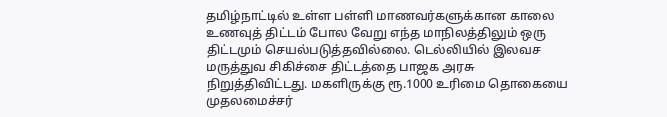தமிழ்நாட்டில் உள்ள பள்ளி மாணவர்களுக்கான காலை உணவுத் திட்டம் போல வேறு எந்த மாநிலத்திலும் ஒரு திட்டமும் செயல்படுத்தவில்லை. டெல்லியில் இலவச மருத்துவ சிகிச்சை திட்டத்தை பாஜக அரசு நிறுத்திவிட்டது. மகளிருக்கு ரூ.1000 உரிமை தொகையை முதலமைச்சர்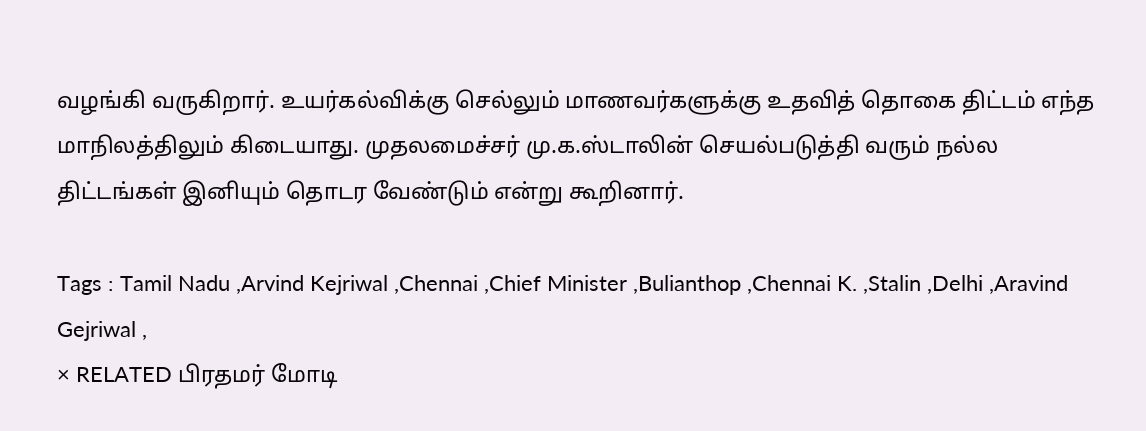வழங்கி வருகிறார். உயர்கல்விக்கு செல்லும் மாணவர்களுக்கு உதவித் தொகை திட்டம் எந்த மாநிலத்திலும் கிடையாது. முதலமைச்சர் மு.க.ஸ்டாலின் செயல்படுத்தி வரும் நல்ல திட்டங்கள் இனியும் தொடர வேண்டும் என்று கூறினார்.

Tags : Tamil Nadu ,Arvind Kejriwal ,Chennai ,Chief Minister ,Bulianthop ,Chennai K. ,Stalin ,Delhi ,Aravind Gejriwal ,
× RELATED பிரதமர் மோடி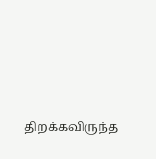திறக்கவிருந்த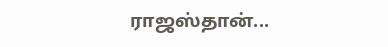ராஜஸ்தான்...